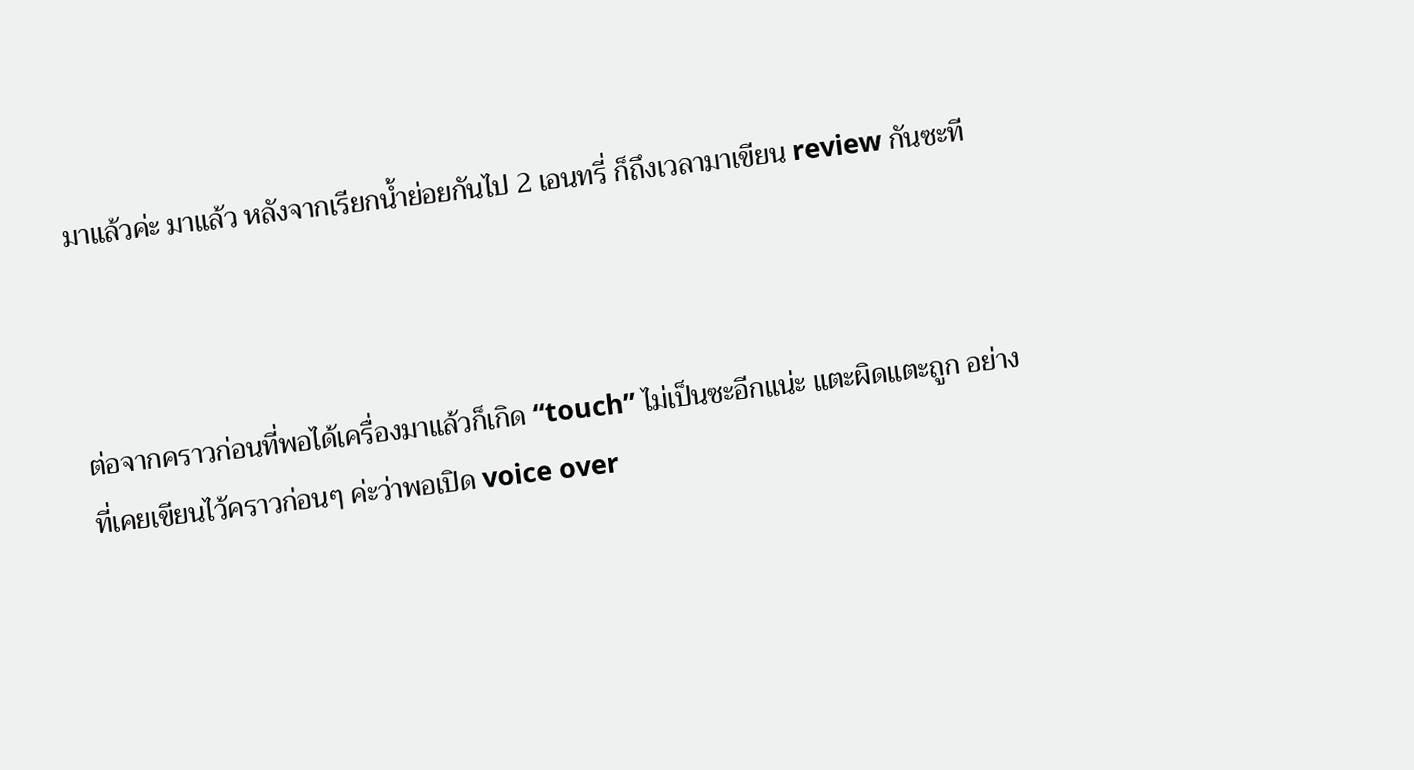มาแล้วค่ะ มาแล้ว หลังจากเรียกน้ำย่อยกันไป 2 เอนทรี่ ก็ถึงเวลามาเขียน review กันซะที



ต่อจากคราวก่อนที่พอได้เครื่องมาแล้วก็เกิด “touch” ไม่เป็นซะอีกแน่ะ แตะผิดแตะถูก อย่างที่เคยเขียนไว้คราวก่อนๆ ค่ะว่าพอเปิด voice over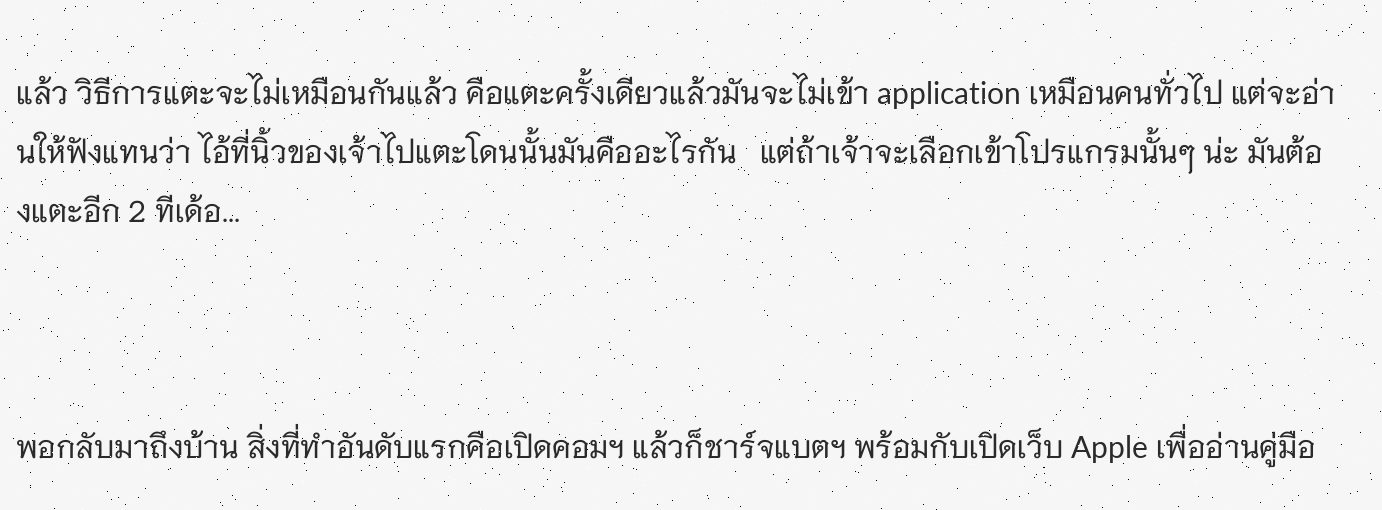แล้ว วิธีการแตะจะไม่เหมือนกันแล้ว คือแตะครั้งเดียวแล้วมันจะไม่เข้า application เหมือนคนทั่วไป แต่จะอ่านให้ฟังแทนว่า ไอ้ที่นิ้วของเจ้าไปแตะโดนนั้นมันคืออะไรกัน   แต่ถ้าเจ้าจะเลือกเข้าโปรแกรมนั้นๆ น่ะ มันต้องแตะอีก 2 ทีเด้อ...



พอกลับมาถึงบ้าน สิ่งที่ทำอันดับแรกคือเปิดคอมฯ แล้วก็ชาร์จแบตฯ พร้อมกับเปิดเว็บ Apple เพื่ออ่านคู่มือ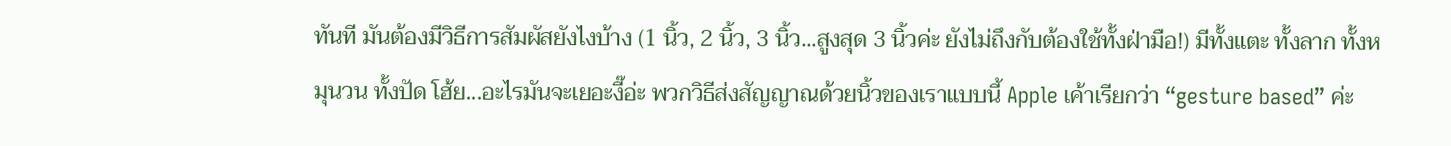ทันที มันต้องมีวิธีการสัมผัสยังไงบ้าง (1 นิ้ว, 2 นิ้ว, 3 นิ้ว...สูงสุด 3 นิ้วค่ะ ยังไม่ถึงกับต้องใช้ทั้งฝ่ามือ!) มีทั้งแตะ ทั้งลาก ทั้งหมุนวน ทั้งปัด โฮ้ย...อะไรมันจะเยอะงี๊อ่ะ พวกวิธีส่งสัญญาณด้วยนิ้วของเราแบบนี้ Apple เค้าเรียกว่า “gesture based” ค่ะ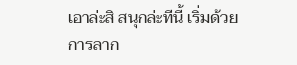เอาล่ะสิ สนุกล่ะทีนี้ เริ่มด้วยการลาก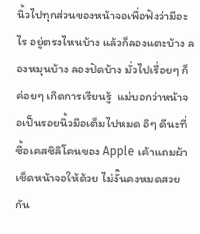นิ้วไปทุกส่วนของหน้าจอเพื่อฟังว่ามีอะไร อยู่ตรงไหนบ้าง แล้วก็ลองแตะบ้าง ลองหมุนบ้าง ลองปัดบ้าง มั่วไปเรื่อยๆ ก็ค่อยๆ เกิดการเรียนรู้  แม่บอกว่าหน้าจอเป็นรอยนิ้วมือเต็มไปหมด อิๆ ดีนะที่ซื้อเคสซิลิโคนของ Apple เค้าแถมผ้าเช็ดหน้าจอให้ด้วย ไม่งั๊นคงหมดสวยกัน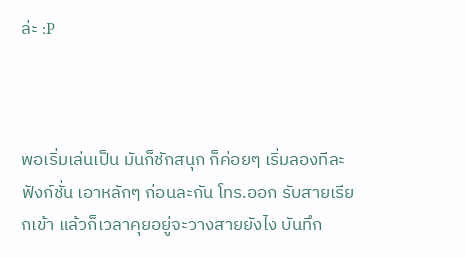ล่ะ :P



พอเริ่มเล่นเป็น มันก็ชักสนุก ก็ค่อยๆ เริ่มลองทีละฟังก์ชั่น เอาหลักๆ ก่อนละกัน โทร.ออก รับสายเรียกเข้า แล้วก็เวลาคุยอยู่จะวางสายยังไง บันทึก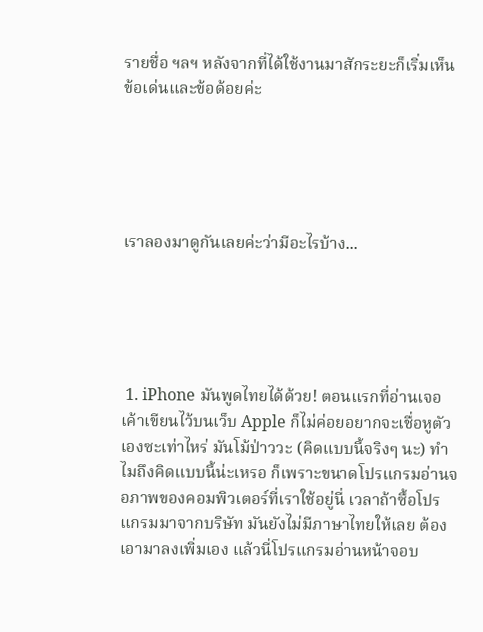รายชื่อ ฯลฯ หลังจากที่ได้ใช้งานมาสักระยะก็เริ่มเห็นข้อเด่นและข้อด้อยค่ะ





เราลองมาดูกันเลยค่ะว่ามีอะไรบ้าง...





 1. iPhone มันพูดไทยได้ด้วย! ตอนแรกที่อ่านเจอเค้าเขียนไว้บนเว็บ Apple ก็ไม่ค่อยอยากจะเชื่อหูตัวเองซะเท่าไหร่ มันโม้ป่าววะ (คิดแบบนี้จริงๆ นะ) ทำไมถึงคิดแบบนี้น่ะเหรอ ก็เพราะขนาดโปรแกรมอ่านจอภาพของคอมพิวเตอร์ที่เราใช้อยู่นี่ เวลาถ้าซื้อโปรแกรมมาจากบริษัท มันยังไม่มีภาษาไทยให้เลย ต้องเอามาลงเพิ่มเอง แล้วนี่โปรแกรมอ่านหน้าจอบ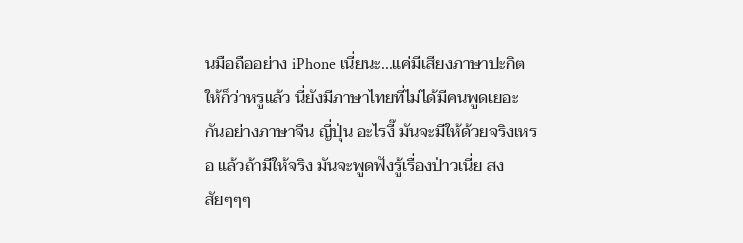นมือถืออย่าง iPhone เนี่ยนะ...แค่มีเสียงภาษาปะกิตให้ก็ว่าหรูแล้ว นี่ยังมีภาษาไทยที่ไม่ได้มีคนพูดเยอะกันอย่างภาษาจีน ญี่ปุ่น อะไรงี๊ มันจะมีให้ด้วยจริงเหรอ แล้วถ้ามีให้จริง มันจะพูดฟังรู้เรื่องป่าวเนี่ย สงสัยๆๆๆ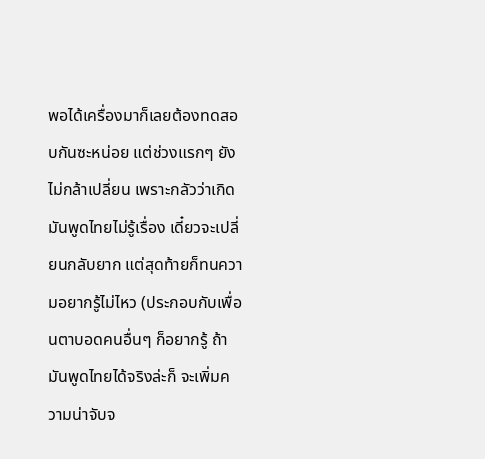พอได้เครื่องมาก็เลยต้องทดสอบกันซะหน่อย แต่ช่วงแรกๆ ยังไม่กล้าเปลี่ยน เพราะกลัวว่าเกิดมันพูดไทยไม่รู้เรื่อง เดี๋ยวจะเปลี่ยนกลับยาก แต่สุดท้ายก็ทนความอยากรู้ไม่ไหว (ประกอบกับเพื่อนตาบอดคนอื่นๆ ก็อยากรู้ ถ้ามันพูดไทยได้จริงล่ะก็ จะเพิ่มความน่าจับจ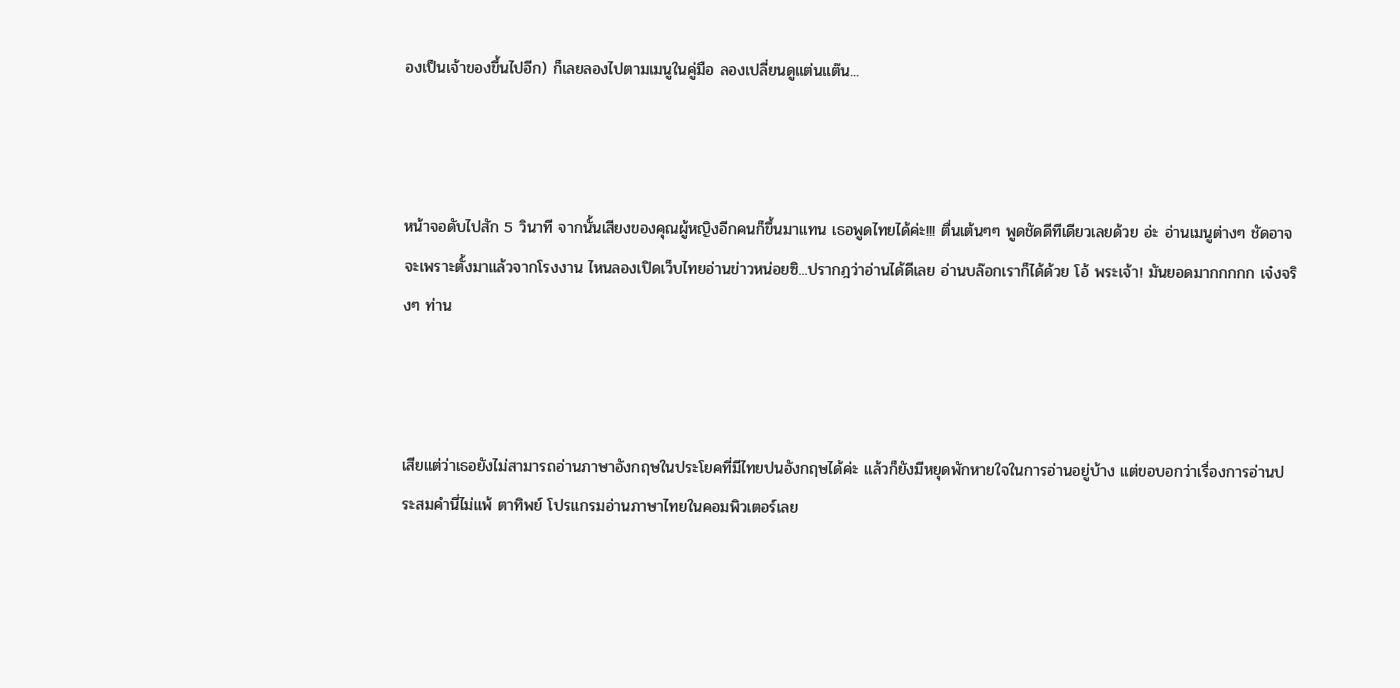องเป็นเจ้าของขึ้นไปอีก) ก็เลยลองไปตามเมนูในคู่มือ ลองเปลี่ยนดูแต่นแต๊น...



หน้าจอดับไปสัก 5 วินาที จากนั้นเสียงของคุณผู้หญิงอีกคนก็ขึ้นมาแทน เธอพูดไทยได้ค่ะ!!! ตื่นเต้นๆๆ พูดชัดดีทีเดียวเลยด้วย อ่ะ อ่านเมนูต่างๆ ชัดอาจจะเพราะตั้งมาแล้วจากโรงงาน ไหนลองเปิดเว็บไทยอ่านข่าวหน่อยซิ...ปรากฎว่าอ่านได้ดีเลย อ่านบล๊อกเราก็ได้ด้วย โอ้ พระเจ้า! มันยอดมากกกกก เจ๋งจริงๆ ท่าน



เสียแต่ว่าเธอยังไม่สามารถอ่านภาษาอังกฤษในประโยคที่มีไทยปนอังกฤษได้ค่ะ แล้วก็ยังมีหยุดพักหายใจในการอ่านอยู่บ้าง แต่ขอบอกว่าเรื่องการอ่านประสมคำนี่ไม่แพ้ ตาทิพย์ โปรแกรมอ่านภาษาไทยในคอมพิวเตอร์เลย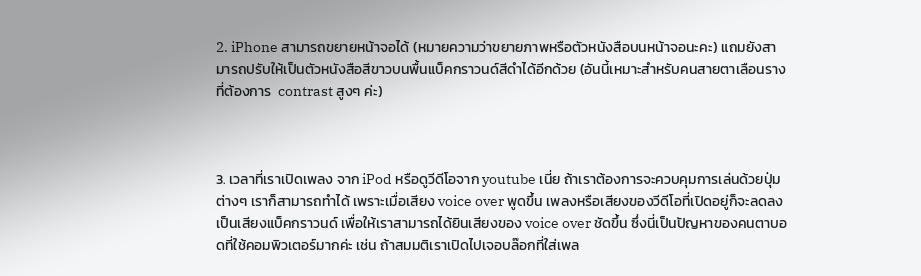2. iPhone สามารถขยายหน้าจอได้ (หมายความว่าขยายภาพหรือตัวหนังสือบนหน้าจอนะคะ) แถมยังสามารถปรับให้เป็นตัวหนังสือสีขาวบนพื้นแบ็คกราวนด์สีดำได้อีกด้วย (อันนี้เหมาะสำหรับคนสายตาเลือนรางที่ต้องการ  contrast สูงๆ ค่ะ)



3. เวลาที่เราเปิดเพลง จาก iPod หรือดูวีดีโอจาก youtube เนี่ย ถ้าเราต้องการจะควบคุมการเล่นด้วยปุ่มต่างๆ เราก็สามารถทำได้ เพราะเมื่อเสียง voice over พูดขึ้น เพลงหรือเสียงของวีดีโอที่เปิดอยู่ก็จะลดลงเป็นเสียงแบ็คกราวนด์ เพื่อให้เราสามารถได้ยินเสียงของ voice over ชัดขึ้น ซึ่งนี่เป็นปัญหาของคนตาบอดที่ใช้คอมพิวเตอร์มากค่ะ เช่น ถ้าสมมติเราเปิดไปเจอบล๊อกที่ใส่เพล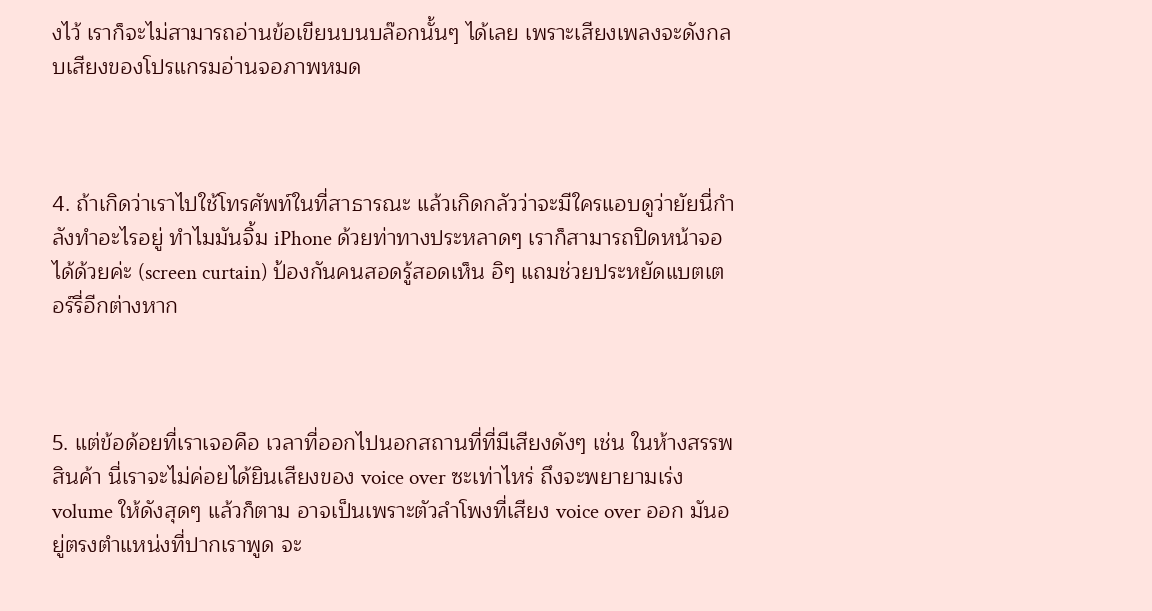งไว้ เราก็จะไม่สามารถอ่านข้อเขียนบนบล๊อกนั้นๆ ได้เลย เพราะเสียงเพลงจะดังกลบเสียงของโปรแกรมอ่านจอภาพหมด



4. ถ้าเกิดว่าเราไปใช้โทรศัพท์ในที่สาธารณะ แล้วเกิดกลัวว่าจะมีใครแอบดูว่ายัยนี่กำลังทำอะไรอยู่ ทำไมมันจิ้ม iPhone ด้วยท่าทางประหลาดๆ เราก็สามารถปิดหน้าจอได้ด้วยค่ะ (screen curtain) ป้องกันคนสอดรู้สอดเห็น อิๆ แถมช่วยประหยัดแบตเตอร์รี่อีกต่างหาก



5. แต่ข้อด้อยที่เราเจอคือ เวลาที่ออกไปนอกสถานที่ที่มีเสียงดังๆ เช่น ในห้างสรรพสินค้า นี่เราจะไม่ค่อยได้ยินเสียงของ voice over ซะเท่าไหร่ ถึงจะพยายามเร่ง volume ให้ดังสุดๆ แล้วก็ตาม อาจเป็นเพราะตัวลำโพงที่เสียง voice over ออก มันอยู่ตรงตำแหน่งที่ปากเราพูด จะ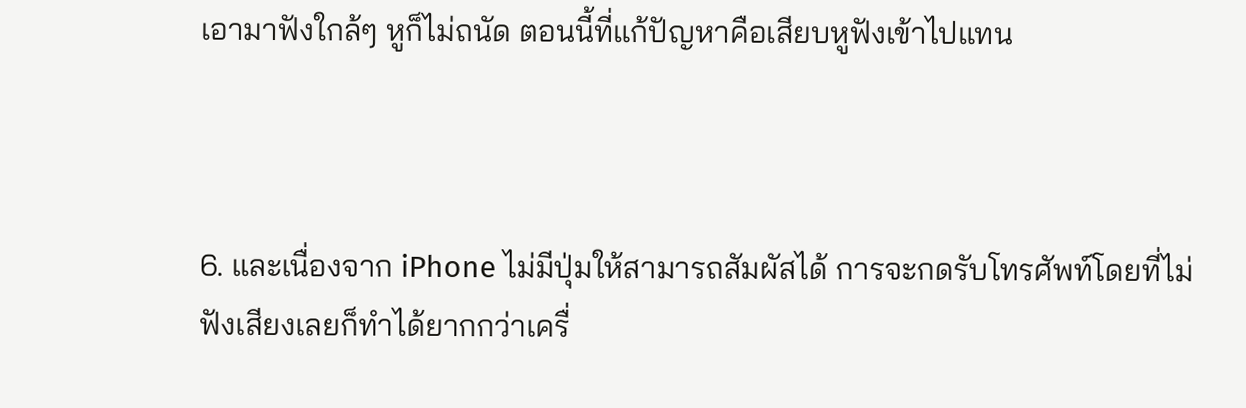เอามาฟังใกล้ๆ หูก็ไม่ถนัด ตอนนี้ที่แก้ปัญหาคือเสียบหูฟังเข้าไปแทน



6. และเนื่องจาก iPhone ไม่มีปุ่มให้สามารถสัมผัสได้ การจะกดรับโทรศัพท์โดยที่ไม่ฟังเสียงเลยก็ทำได้ยากกว่าเครื่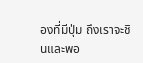องที่มีปุ่ม ถึงเราจะชินและพอ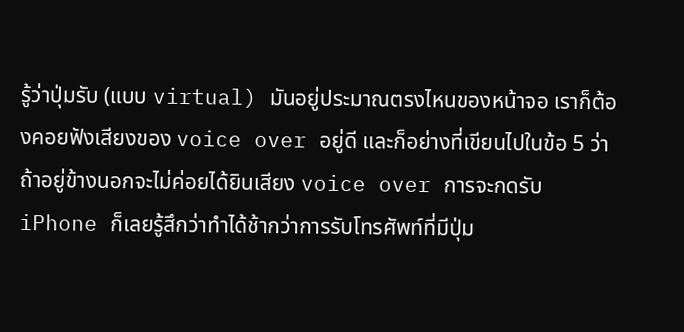รู้ว่าปุ่มรับ (แบบ virtual) มันอยู่ประมาณตรงไหนของหน้าจอ เราก็ต้องคอยฟังเสียงของ voice over อยู่ดี และก็อย่างที่เขียนไปในข้อ 5 ว่าถ้าอยู่ข้างนอกจะไม่ค่อยได้ยินเสียง voice over การจะกดรับ iPhone ก็เลยรู้สึกว่าทำได้ช้ากว่าการรับโทรศัพท์ที่มีปุ่ม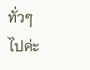ทั่วๆ ไปค่ะ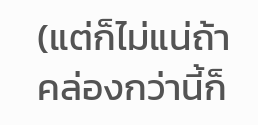(แต่ก็ไม่แน่ถ้าคล่องกว่านี้ก็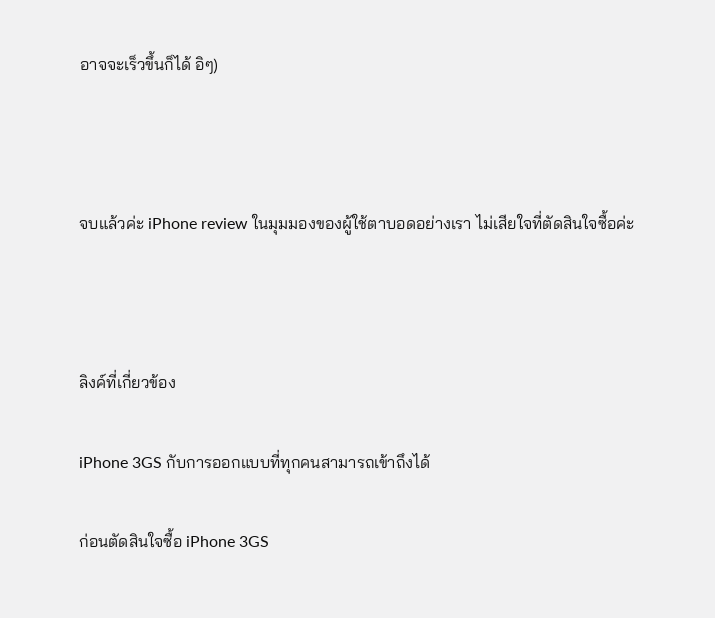อาจจะเร็วขึ้นก็ได้ อิๆ)



จบแล้วค่ะ iPhone review ในมุมมองของผู้ใช้ตาบอดอย่างเรา ไม่เสียใจที่ตัดสินใจซื้อค่ะ



ลิงค์ที่เกี่ยวข้อง

iPhone 3GS กับการออกแบบที่ทุกคนสามารถเข้าถึงได้

ก่อนตัดสินใจซื้อ iPhone 3GS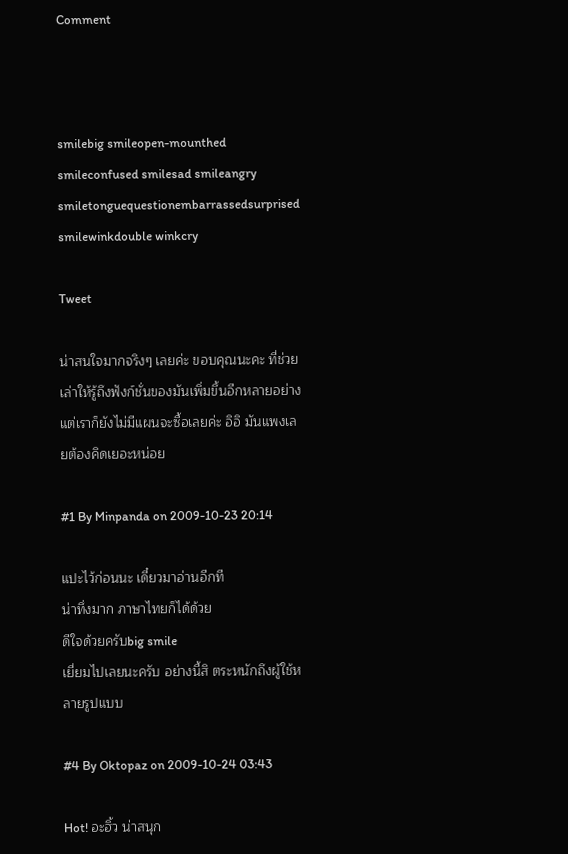Comment



smilebig smileopen-mounthed smileconfused smilesad smileangry smiletonguequestionembarrassedsurprised smilewinkdouble winkcry

Tweet

น่าสนใจมากจริงๆ เลยค่ะ ขอบคุณนะคะ ที่ช่วยเล่าให้รู้ถึงฟังก์ชั่นของมันเพิ่มขึ้นอีกหลายอย่าง แต่เราก็ยังไม่มีแผนจะซื้อเลยค่ะ อิอิ มันแพงเลยต้องคิดเยอะหน่อย

#1 By Minpanda on 2009-10-23 20:14

แปะไว้ก่อนนะ เดี๋ยวมาอ่านอีกที
น่าทึ่งมาก ภาษาไทยก็ได้ด้วย
ดีใจด้วยครับbig smile
เยี่ยมไปเลยนะครับ อย่างนี้สิ ตระหนักถึงผู้ใช้หลายรูปแบบ

#4 By Oktopaz on 2009-10-24 03:43

Hot! อะฮิ้ว น่าสนุก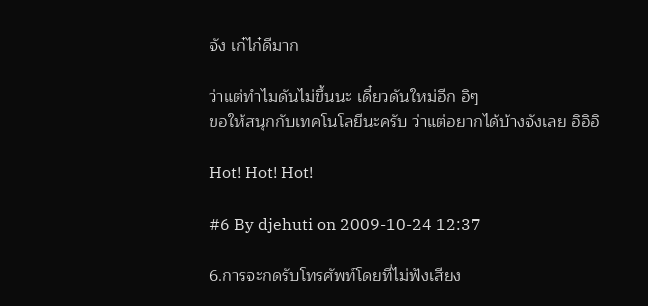จัง เก๋ไก๋ดีมาก

ว่าแต่ทำไมดันไม่ขึ้นนะ เดี๋ยวดันใหม่อีก อิๆ
ขอให้สนุกกับเทคโนโลยีนะครับ ว่าแต่อยากได้บ้างจังเลย อิอิอิ

Hot! Hot! Hot!

#6 By djehuti on 2009-10-24 12:37

6.การจะกดรับโทรศัพท์โดยที่ไม่ฟังเสียง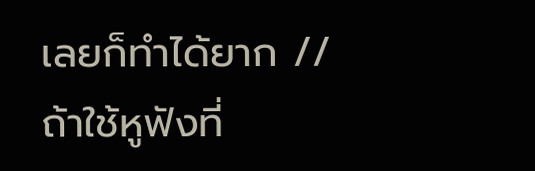เลยก็ทำได้ยาก // ถ้าใช้หูฟังที่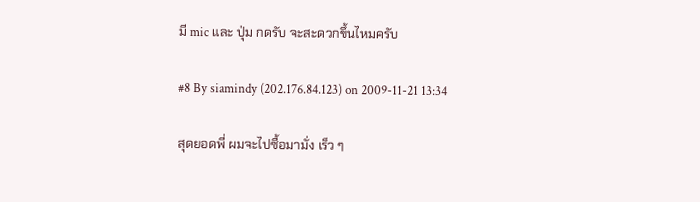มี mic และ ปุ่ม กดรับ จะสะดวกขึ้นไหมครับ

#8 By siamindy (202.176.84.123) on 2009-11-21 13:34

สุดยอดพี่ ผมจะไปซื้อมามั่ง เร็ว ๆ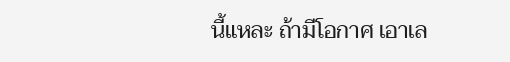นี้แหละ ถ้ามีโอกาศ เอาเล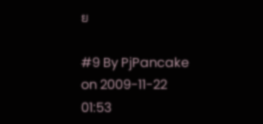ย

#9 By PjPancake on 2009-11-22 01:53